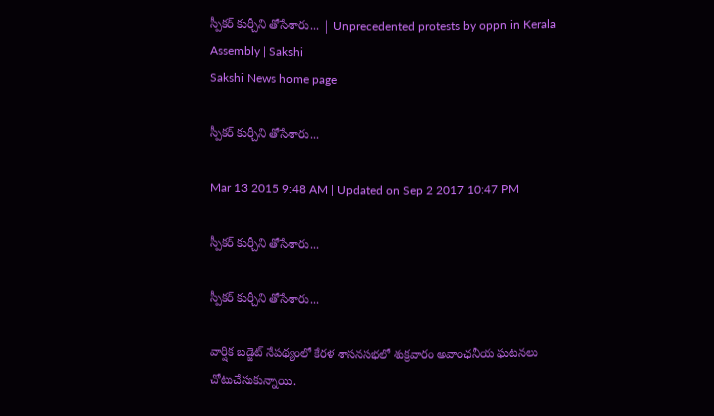స్పీకర్ కుర్చీని తోసేశారు... | Unprecedented protests by oppn in Kerala Assembly | Sakshi
Sakshi News home page

స్పీకర్ కుర్చీని తోసేశారు...

Mar 13 2015 9:48 AM | Updated on Sep 2 2017 10:47 PM

స్పీకర్ కుర్చీని తోసేశారు...

స్పీకర్ కుర్చీని తోసేశారు...

వార్షిక బడ్జెట్ నేపథ్యంలో కేరళ శాసనసభలో శుక్రవారం అవాంఛనీయ ఘటనలు చోటుచేసుకున్నాయి.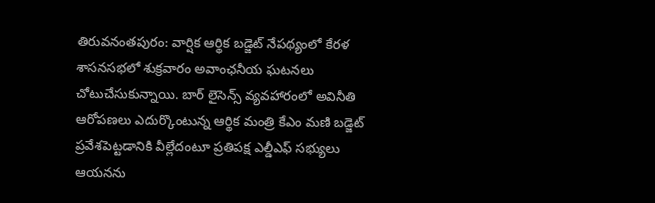తిరువనంతపురం: వార్షిక ఆర్థిక బడ్జెట్ నేపథ్యంలో కేరళ శాసనసభలో శుక్రవారం అవాంఛనీయ ఘటనలు చోటుచేసుకున్నాయి. బార్ లైసెన్స్ వ్యవహారంలో అవినీతి ఆరోపణలు ఎదుర్కొంటున్న ఆర్థిక మంత్రి కేఎం మణి బడ్జెట్ ప్రవేశపెట్టడానికి వీల్లేదంటూ ప్రతిపక్ష ఎల్డీఎఫ్ సభ్యులు ఆయనను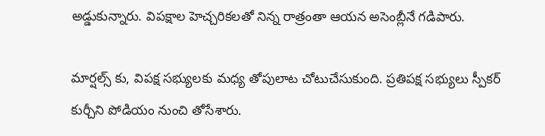అడ్డుకున్నారు. విపక్షాల హెచ్చరికలతో నిన్న రాత్రంతా ఆయన అసెంబ్లీనే గడిపారు.

మార్షల్స్ కు, విపక్ష సభ్యులకు మధ్య తోపులాట చోటుచేసుకుంది. ప్రతిపక్ష సభ్యులు స్పీకర్ కుర్చీని పోడియం నుంచి తోసేశారు.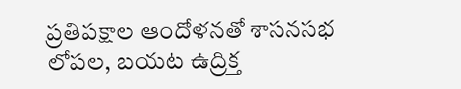ప్రతిపక్షాల ఆందోళనతో శాసనసభ లోపల, బయట ఉద్రిక్త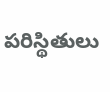పరిస్థితులు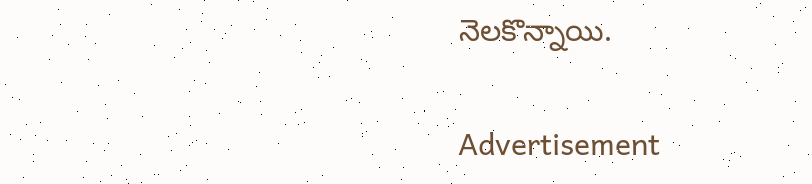నెలకొన్నాయి.

Advertisement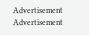Advertisement
Advertisement